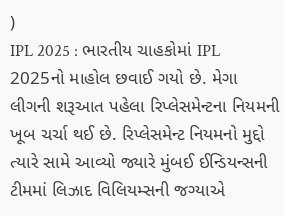)
IPL 2025 : ભારતીય ચાહકોમાં IPL 2025નો માહોલ છવાઈ ગયો છે. મેગા લીગની શરૂઆત પહેલા રિપ્લેસમેન્ટના નિયમની ખૂબ ચર્ચા થઈ છે. રિપ્લેસમેન્ટ નિયમનો મુદ્દો ત્યારે સામે આવ્યો જ્યારે મુંબઈ ઈન્ડિયન્સની ટીમમાં લિઝાદ વિલિયમ્સની જગ્યાએ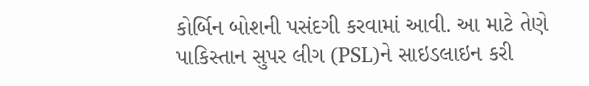કોર્બિન બોશની પસંદગી કરવામાં આવી. આ માટે તેણે પાકિસ્તાન સુપર લીગ (PSL)ને સાઇડલાઇન કરી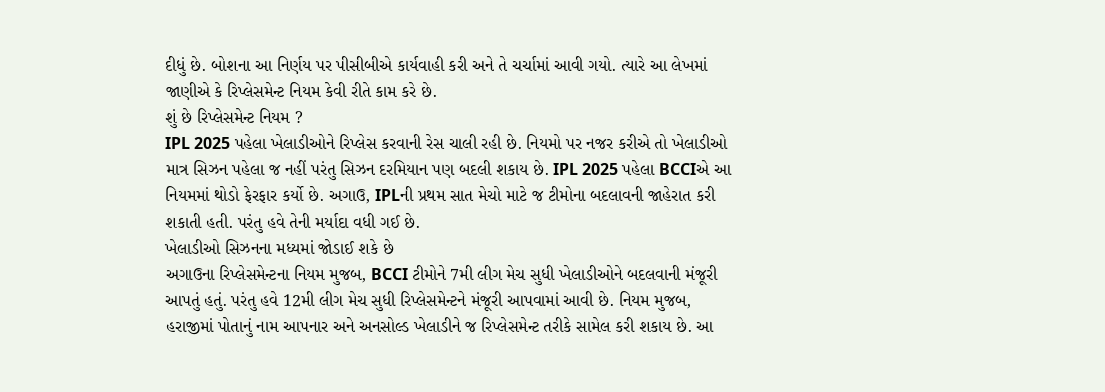દીધું છે. બોશના આ નિર્ણય પર પીસીબીએ કાર્યવાહી કરી અને તે ચર્ચામાં આવી ગયો. ત્યારે આ લેખમાં જાણીએ કે રિપ્લેસમેન્ટ નિયમ કેવી રીતે કામ કરે છે.
શું છે રિપ્લેસમેન્ટ નિયમ ?
IPL 2025 પહેલા ખેલાડીઓને રિપ્લેસ કરવાની રેસ ચાલી રહી છે. નિયમો પર નજર કરીએ તો ખેલાડીઓ માત્ર સિઝન પહેલા જ નહીં પરંતુ સિઝન દરમિયાન પણ બદલી શકાય છે. IPL 2025 પહેલા BCCIએ આ નિયમમાં થોડો ફેરફાર કર્યો છે. અગાઉ, IPLની પ્રથમ સાત મેચો માટે જ ટીમોના બદલાવની જાહેરાત કરી શકાતી હતી. પરંતુ હવે તેની મર્યાદા વધી ગઈ છે.
ખેલાડીઓ સિઝનના મધ્યમાં જોડાઈ શકે છે
અગાઉના રિપ્લેસમેન્ટના નિયમ મુજબ, BCCI ટીમોને 7મી લીગ મેચ સુધી ખેલાડીઓને બદલવાની મંજૂરી આપતું હતું. પરંતુ હવે 12મી લીગ મેચ સુધી રિપ્લેસમેન્ટને મંજૂરી આપવામાં આવી છે. નિયમ મુજબ, હરાજીમાં પોતાનું નામ આપનાર અને અનસોલ્ડ ખેલાડીને જ રિપ્લેસમેન્ટ તરીકે સામેલ કરી શકાય છે. આ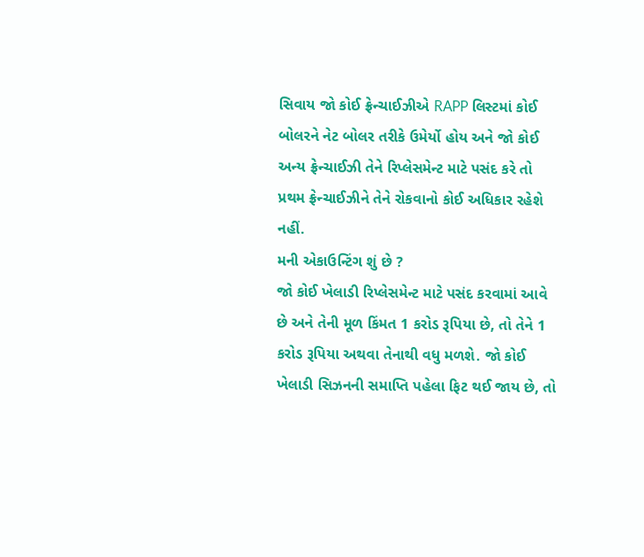સિવાય જો કોઈ ફ્રેન્ચાઈઝીએ RAPP લિસ્ટમાં કોઈ બોલરને નેટ બોલર તરીકે ઉમેર્યો હોય અને જો કોઈ અન્ય ફ્રેન્ચાઈઝી તેને રિપ્લેસમેન્ટ માટે પસંદ કરે તો પ્રથમ ફ્રેન્ચાઈઝીને તેને રોકવાનો કોઈ અધિકાર રહેશે નહીં.
મની એકાઉન્ટિંગ શું છે ?
જો કોઈ ખેલાડી રિપ્લેસમેન્ટ માટે પસંદ કરવામાં આવે છે અને તેની મૂળ કિંમત 1 કરોડ રૂપિયા છે, તો તેને 1 કરોડ રૂપિયા અથવા તેનાથી વધુ મળશે. જો કોઈ ખેલાડી સિઝનની સમાપ્તિ પહેલા ફિટ થઈ જાય છે, તો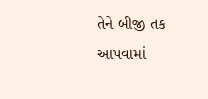તેને બીજી તક આપવામાં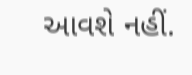આવશે નહીં.